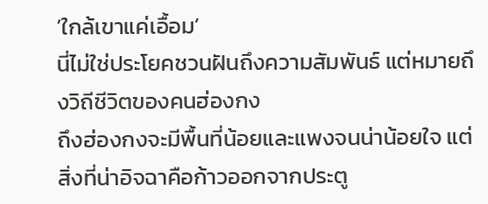‘ใกล้เขาแค่เอื้อม’
นี่ไม่ใช่ประโยคชวนฝันถึงความสัมพันธ์ แต่หมายถึงวิถีชีวิตของคนฮ่องกง
ถึงฮ่องกงจะมีพื้นที่น้อยและแพงจนน่าน้อยใจ แต่สิ่งที่น่าอิจฉาคือก้าวออกจากประตู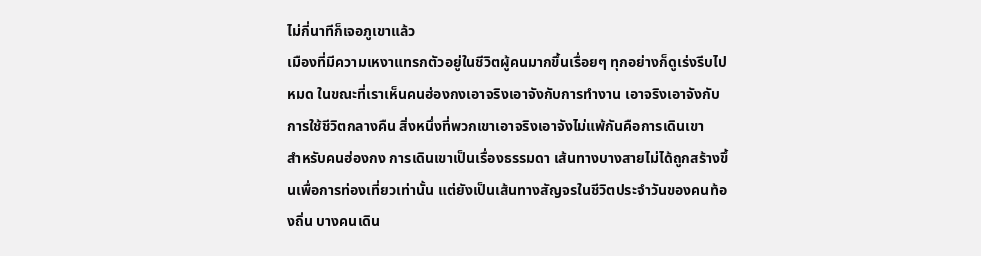ไม่กี่นาทีก็เจอภูเขาแล้ว
เมืองที่มีความเหงาแทรกตัวอยู่ในชีวิตผู้คนมากขึ้นเรื่อยๆ ทุกอย่างก็ดูเร่งรีบไปหมด ในขณะที่เราเห็นคนฮ่องกงเอาจริงเอาจังกับการทำงาน เอาจริงเอาจังกับการใช้ชีวิตกลางคืน สิ่งหนึ่งที่พวกเขาเอาจริงเอาจังไม่แพ้กันคือการเดินเขา
สำหรับคนฮ่องกง การเดินเขาเป็นเรื่องธรรมดา เส้นทางบางสายไม่ได้ถูกสร้างขึ้นเพื่อการท่องเที่ยวเท่านั้น แต่ยังเป็นเส้นทางสัญจรในชีวิตประจำวันของคนท้องถิ่น บางคนเดิน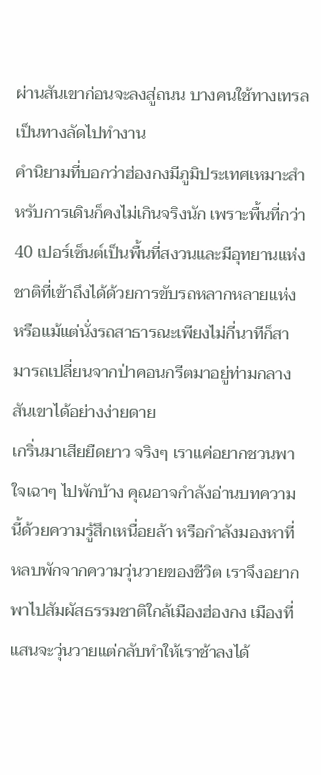ผ่านสันเขาก่อนจะลงสู่ถนน บางคนใช้ทางเทรลเป็นทางลัดไปทำงาน
คำนิยามที่บอกว่าฮ่องกงมีภูมิประเทศเหมาะสำหรับการเดินก็คงไม่เกินจริงนัก เพราะพื้นที่กว่า 40 เปอร์เซ็นต์เป็นพื้นที่สงวนและมีอุทยานแห่งชาติที่เข้าถึงได้ด้วยการขับรถหลากหลายแห่ง หรือแม้แต่นั่งรถสาธารณะเพียงไม่กี่นาทีก็สามารถเปลี่ยนจากป่าคอนกรีตมาอยู่ท่ามกลางสันเขาได้อย่างง่ายดาย
เกริ่นมาเสียยืดยาว จริงๆ เราแค่อยากชวนพาใจเฉาๆ ไปพักบ้าง คุณอาจกำลังอ่านบทความนี้ด้วยความรู้สึกเหนื่อยล้า หรือกำลังมองหาที่หลบพักจากความวุ่นวายของชีวิต เราจึงอยากพาไปสัมผัสธรรมชาติใกล้เมืองฮ่องกง เมืองที่แสนจะวุ่นวายแต่กลับทำให้เราช้าลงได้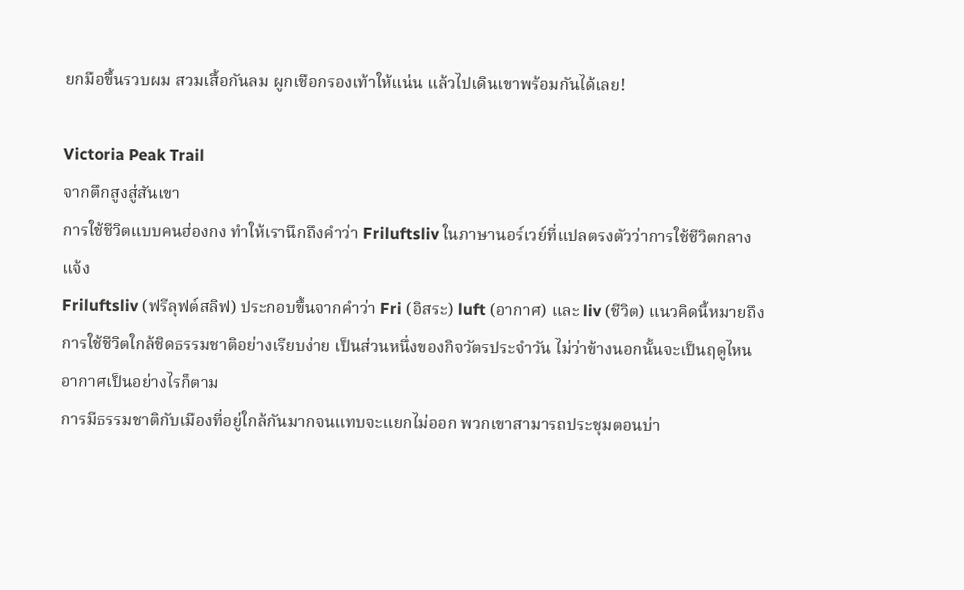ยกมือขึ้นรวบผม สวมเสื้อกันลม ผูกเชือกรองเท้าให้แน่น แล้วไปเดินเขาพร้อมกันได้เลย!

Victoria Peak Trail
จากตึกสูงสู่สันเขา
การใช้ชีวิตแบบคนฮ่องกง ทำให้เรานึกถึงคำว่า Friluftsliv ในภาษานอร์เวย์ที่แปลตรงตัวว่าการใช้ชีวิตกลางแจ้ง
Friluftsliv (ฟรีลุฟต์สลิฟ) ประกอบขึ้นจากคำว่า Fri (อิสระ) luft (อากาศ) และ liv (ชีวิต) แนวคิดนี้หมายถึงการใช้ชีวิตใกล้ชิดธรรมชาติอย่างเรียบง่าย เป็นส่วนหนึ่งของกิจวัตรประจำวัน ไม่ว่าข้างนอกนั้นจะเป็นฤดูไหน อากาศเป็นอย่างไรก็ตาม
การมีธรรมชาติกับเมืองที่อยู่ใกล้กันมากจนแทบจะแยกไม่ออก พวกเขาสามารถประชุมตอนบ่า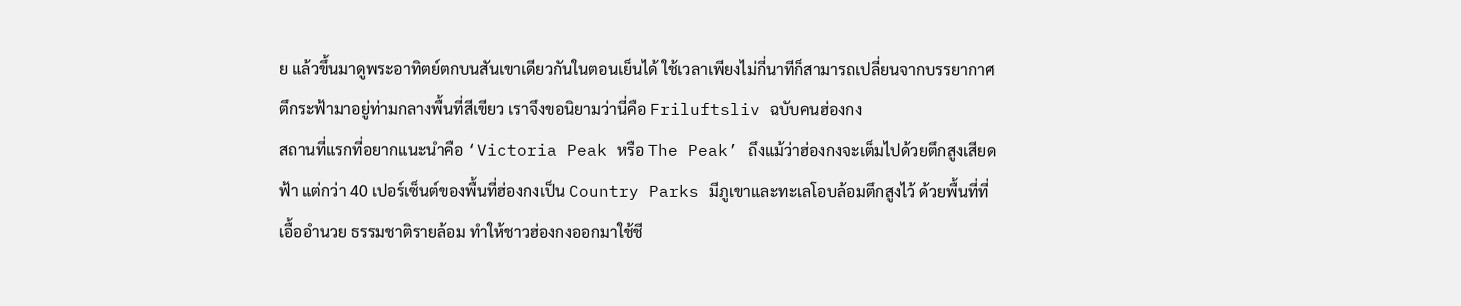ย แล้วขึ้นมาดูพระอาทิตย์ตกบนสันเขาเดียวกันในตอนเย็นได้ ใช้เวลาเพียงไม่กี่นาทีก็สามารถเปลี่ยนจากบรรยากาศตึกระฟ้ามาอยู่ท่ามกลางพื้นที่สีเขียว เราจึงขอนิยามว่านี่คือ Friluftsliv ฉบับคนฮ่องกง
สถานที่แรกที่อยากแนะนำคือ ‘Victoria Peak หรือ The Peak’ ถึงแม้ว่าฮ่องกงจะเต็มไปด้วยตึกสูงเสียดฟ้า แต่กว่า 40 เปอร์เซ็นต์ของพื้นที่ฮ่องกงเป็น Country Parks มีภูเขาและทะเลโอบล้อมตึกสูงไว้ ด้วยพื้นที่ที่เอื้ออำนวย ธรรมชาติรายล้อม ทำให้ชาวฮ่องกงออกมาใช้ชี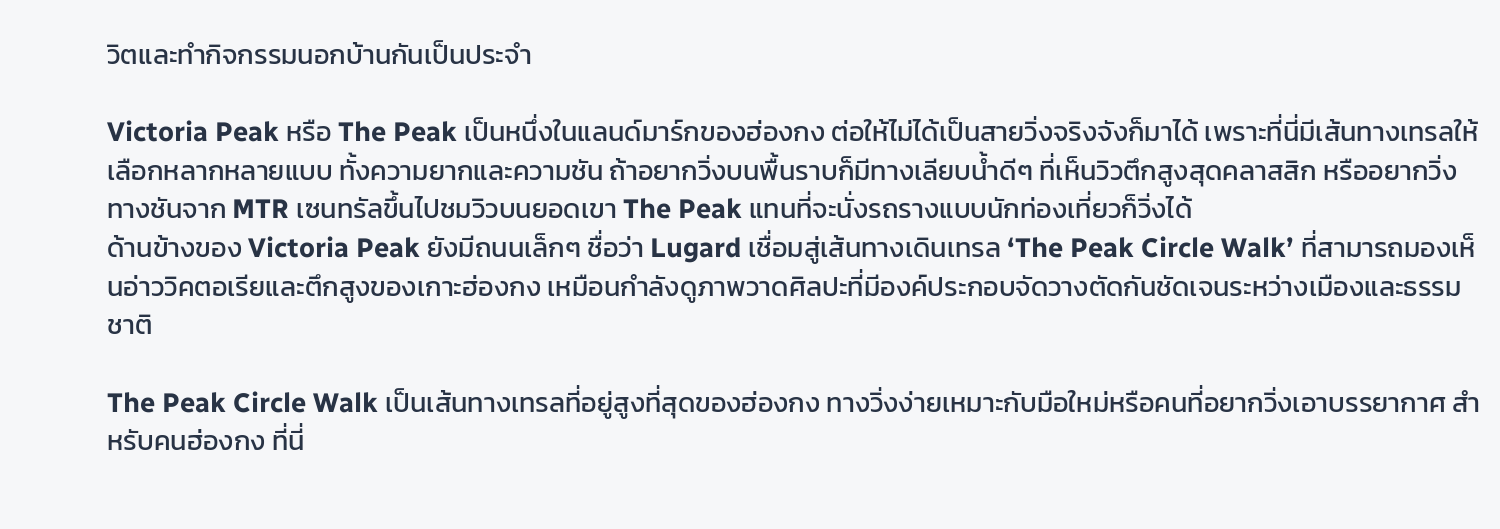วิตและทำกิจกรรมนอกบ้านกันเป็นประจำ

Victoria Peak หรือ The Peak เป็นหนึ่งในแลนด์มาร์กของฮ่องกง ต่อให้ไม่ได้เป็นสายวิ่งจริงจังก็มาได้ เพราะที่นี่มีเส้นทางเทรลให้เลือกหลากหลายแบบ ทั้งความยากและความชัน ถ้าอยากวิ่งบนพื้นราบก็มีทางเลียบน้ำดีๆ ที่เห็นวิวตึกสูงสุดคลาสสิก หรืออยากวิ่งทางชันจาก MTR เซนทรัลขึ้นไปชมวิวบนยอดเขา The Peak แทนที่จะนั่งรถรางแบบนักท่องเที่ยวก็วิ่งได้
ด้านข้างของ Victoria Peak ยังมีถนนเล็กๆ ชื่อว่า Lugard เชื่อมสู่เส้นทางเดินเทรล ‘The Peak Circle Walk’ ที่สามารถมองเห็นอ่าววิคตอเรียและตึกสูงของเกาะฮ่องกง เหมือนกำลังดูภาพวาดศิลปะที่มีองค์ประกอบจัดวางตัดกันชัดเจนระหว่างเมืองและธรรมชาติ

The Peak Circle Walk เป็นเส้นทางเทรลที่อยู่สูงที่สุดของฮ่องกง ทางวิ่งง่ายเหมาะกับมือใหม่หรือคนที่อยากวิ่งเอาบรรยากาศ สำหรับคนฮ่องกง ที่นี่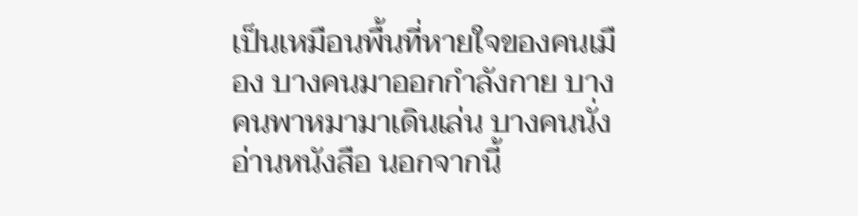เป็นเหมือนพื้นที่หายใจของคนเมือง บางคนมาออกกำลังกาย บางคนพาหมามาเดินเล่น บางคนนั่งอ่านหนังสือ นอกจากนี้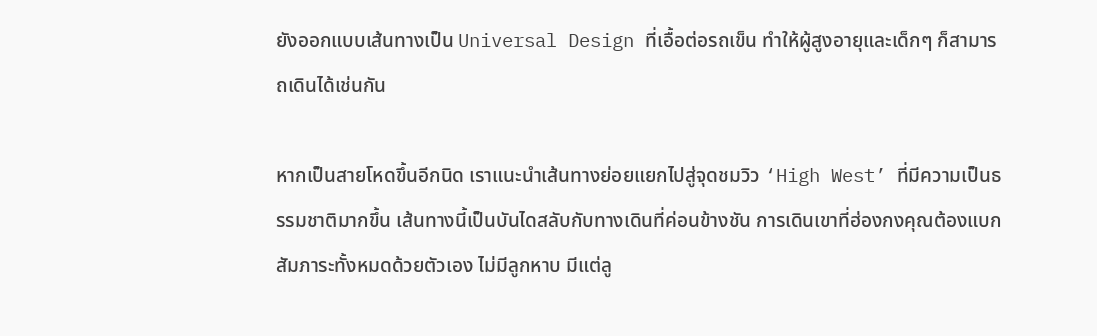ยังออกแบบเส้นทางเป็น Universal Design ที่เอื้อต่อรถเข็น ทำให้ผู้สูงอายุและเด็กๆ ก็สามารถเดินได้เช่นกัน

หากเป็นสายโหดขึ้นอีกนิด เราแนะนำเส้นทางย่อยแยกไปสู่จุดชมวิว ‘High West’ ที่มีความเป็นธรรมชาติมากขึ้น เส้นทางนี้เป็นบันไดสลับกับทางเดินที่ค่อนข้างชัน การเดินเขาที่ฮ่องกงคุณต้องแบกสัมภาระทั้งหมดด้วยตัวเอง ไม่มีลูกหาบ มีแต่ลู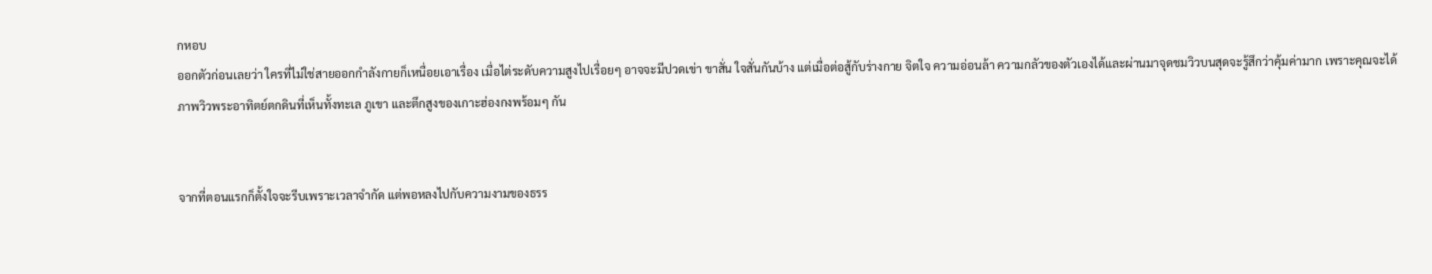กหอบ
ออกตัวก่อนเลยว่า ใครที่ไม่ใช่สายออกกำลังกายก็เหนื่อยเอาเรื่อง เมื่อไต่ระดับความสูงไปเรื่อยๆ อาจจะมีปวดเข่า ขาสั่น ใจสั่นกันบ้าง แต่เมื่อต่อสู้กับร่างกาย จิตใจ ความอ่อนล้า ความกลัวของตัวเองได้และผ่านมาจุดชมวิวบนสุดจะรู้สึกว่าคุ้มค่ามาก เพราะคุณจะได้ภาพวิวพระอาทิตย์ตกดินที่เห็นทั้งทะเล ภูเขา และตึกสูงของเกาะฮ่องกงพร้อมๆ กัน


จากที่ตอนแรกก็ตั้งใจจะรีบเพราะเวลาจำกัด แต่พอหลงไปกับความงามของธรร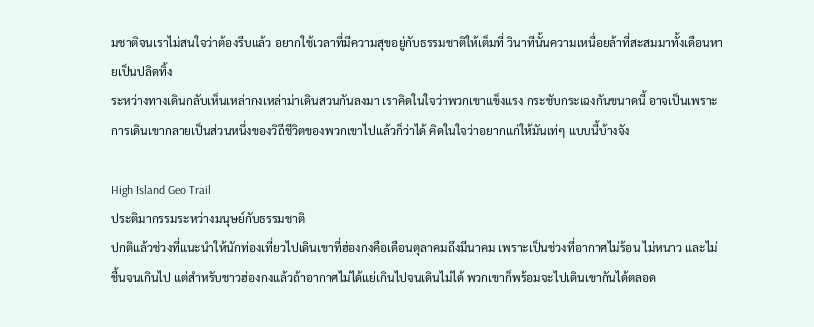มชาติจนเราไม่สนใจว่าต้องรีบแล้ว อยากใช้เวลาที่มีความสุขอยู่กับธรรมชาติให้เต็มที่ วินาทีนั้นความเหนื่อยล้าที่สะสมมาทั้งเดือนหายเป็นปลิดทิ้ง
ระหว่างทางเดินกลับเห็นเหล่ากงเหล่าม่าเดินสวนกันลงมา เราคิดในใจว่าพวกเขาแข็งแรง กระชับกระเฉงกันขนาดนี้ อาจเป็นเพราะการเดินเขากลายเป็นส่วนหนึ่งของวิถีชีวิตของพวกเขาไปแล้วก็ว่าได้ คิดในใจว่าอยากแก่ให้มันเท่ๆ แบบนี้บ้างจัง

High Island Geo Trail
ประติมากรรมระหว่างมนุษย์กับธรรมชาติ
ปกติแล้วช่วงที่แนะนำให้นักท่องเที่ยวไปเดินเขาที่ฮ่องกงคือเดือนตุลาคมถึงมีนาคม เพราะเป็นช่วงที่อากาศไม่ร้อน ไม่หนาว และไม่ชื้นจนเกินไป แต่สำหรับชาวฮ่องกงแล้วถ้าอากาศไม่ได้แย่เกินไปจนเดินไม่ได้ พวกเขาก็พร้อมจะไปเดินเขากันได้ตลอด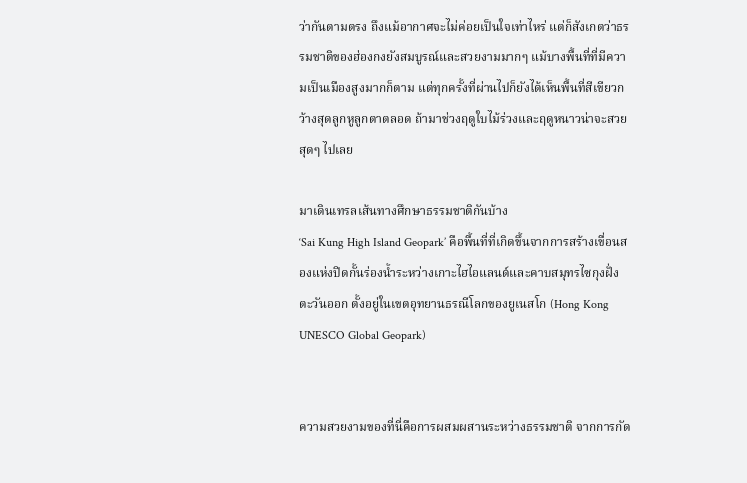ว่ากันตามตรง ถึงแม้อากาศจะไม่ค่อยเป็นใจเท่าไหร่ แต่ก็สังเกตว่าธรรมชาติของฮ่องกงยังสมบูรณ์และสวยงามมากๆ แม้บางพื้นที่ที่มีความเป็นเมืองสูงมากก็ตาม แต่ทุกครั้งที่ผ่านไปก็ยังได้เห็นพื้นที่สีเขียวกว้างสุดลูกหูลูกตาตลอด ถ้ามาช่วงฤดูใบไม้ร่วงและฤดูหนาวน่าจะสวยสุดๆ ไปเลย

มาเดินเทรลเส้นทางศึกษาธรรมชาติกันบ้าง
‘Sai Kung High Island Geopark’ คือพื้นที่ที่เกิดขึ้นจากการสร้างเขื่อนสองแห่งปิดกั้นร่องน้ำระหว่างเกาะไฮไอแลนด์และคาบสมุทรไซกุงฝั่งตะวันออก ตั้งอยู่ในเขตอุทยานธรณีโลกของยูเนสโก (Hong Kong UNESCO Global Geopark)


ความสวยงามของที่นี่คือการผสมผสานระหว่างธรรมชาติ จากการกัด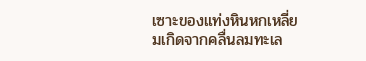เซาะของแท่งหินหกเหลี่ยมเกิดจากคลื่นลมทะเล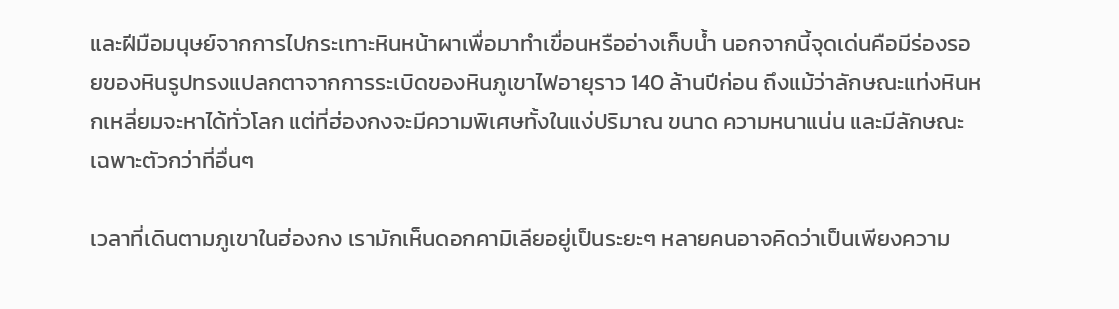และฝีมือมนุษย์จากการไปกระเทาะหินหน้าผาเพื่อมาทำเขื่อนหรืออ่างเก็บน้ำ นอกจากนี้จุดเด่นคือมีร่องรอยของหินรูปทรงแปลกตาจากการระเบิดของหินภูเขาไฟอายุราว 140 ล้านปีก่อน ถึงแม้ว่าลักษณะแท่งหินหกเหลี่ยมจะหาได้ทั่วโลก แต่ที่ฮ่องกงจะมีความพิเศษทั้งในแง่ปริมาณ ขนาด ความหนาแน่น และมีลักษณะเฉพาะตัวกว่าที่อื่นๆ

เวลาที่เดินตามภูเขาในฮ่องกง เรามักเห็นดอกคามิเลียอยู่เป็นระยะๆ หลายคนอาจคิดว่าเป็นเพียงความ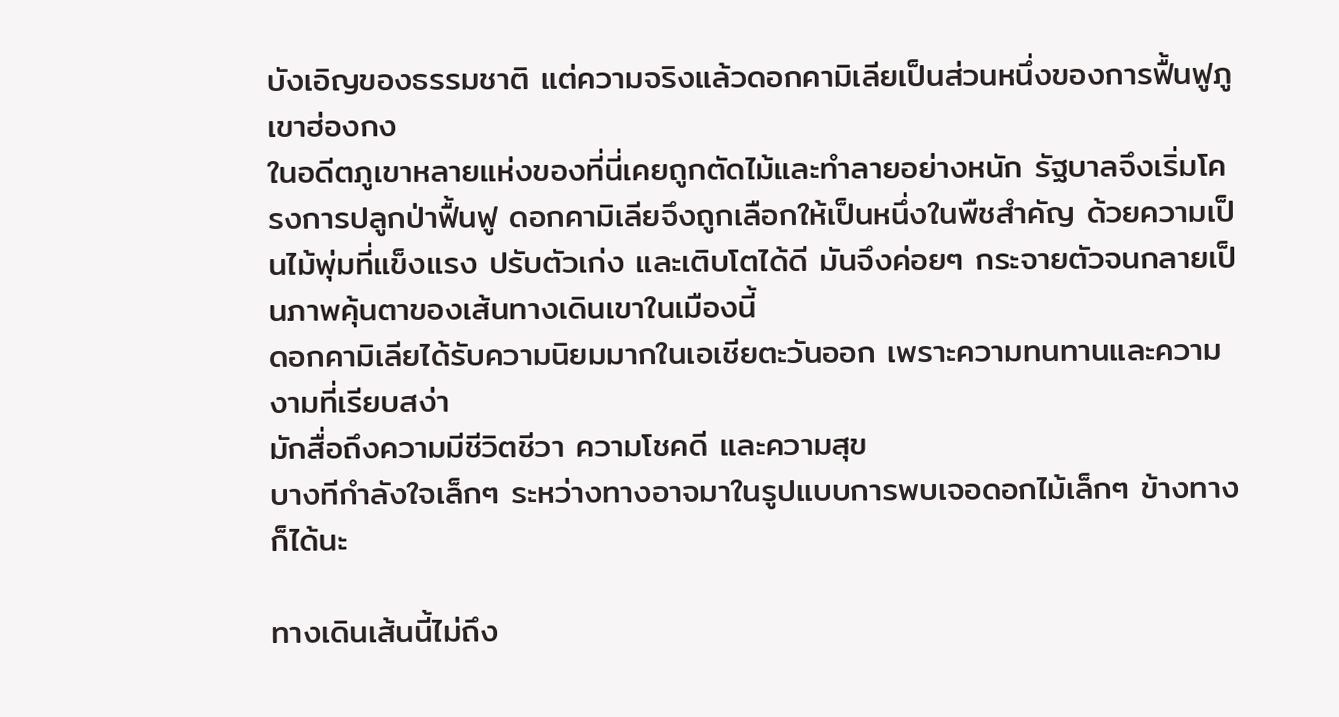บังเอิญของธรรมชาติ แต่ความจริงแล้วดอกคามิเลียเป็นส่วนหนึ่งของการฟื้นฟูภูเขาฮ่องกง
ในอดีตภูเขาหลายแห่งของที่นี่เคยถูกตัดไม้และทำลายอย่างหนัก รัฐบาลจึงเริ่มโครงการปลูกป่าฟื้นฟู ดอกคามิเลียจึงถูกเลือกให้เป็นหนึ่งในพืชสำคัญ ด้วยความเป็นไม้พุ่มที่แข็งแรง ปรับตัวเก่ง และเติบโตได้ดี มันจึงค่อยๆ กระจายตัวจนกลายเป็นภาพคุ้นตาของเส้นทางเดินเขาในเมืองนี้
ดอกคามิเลียได้รับความนิยมมากในเอเชียตะวันออก เพราะความทนทานและความงามที่เรียบสง่า
มักสื่อถึงความมีชีวิตชีวา ความโชคดี และความสุข
บางทีกำลังใจเล็กๆ ระหว่างทางอาจมาในรูปแบบการพบเจอดอกไม้เล็กๆ ข้างทางก็ได้นะ

ทางเดินเส้นนี้ไม่ถึง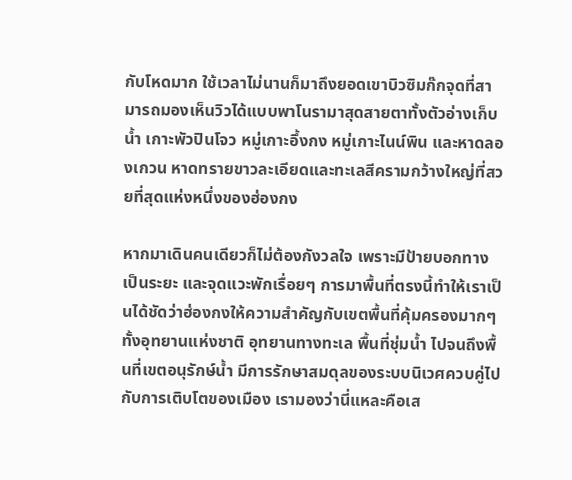กับโหดมาก ใช้เวลาไม่นานก็มาถึงยอดเขาบิวซิมก๊กจุดที่สามารถมองเห็นวิวได้แบบพาโนรามาสุดสายตาทั้งตัวอ่างเก็บน้ำ เกาะพัวปินโจว หมู่เกาะอึ้งกง หมู่เกาะไนน์พิน และหาดลองเกวน หาดทรายขาวละเอียดและทะเลสีครามกว้างใหญ่ที่สวยที่สุดแห่งหนึ่งของฮ่องกง

หากมาเดินคนเดียวก็ไม่ต้องกังวลใจ เพราะมีป้ายบอกทางเป็นระยะ และจุดแวะพักเรื่อยๆ การมาพื้นที่ตรงนี้ทำให้เราเป็นได้ชัดว่าฮ่องกงให้ความสำคัญกับเขตพื้นที่คุ้มครองมากๆ ทั้งอุทยานแห่งชาติ อุทยานทางทะเล พื้นที่ชุ่มน้ำ ไปจนถึงพื้นที่เขตอนุรักษ์น้ำ มีการรักษาสมดุลของระบบนิเวศควบคู่ไปกับการเติบโตของเมือง เรามองว่านี่แหละคือเส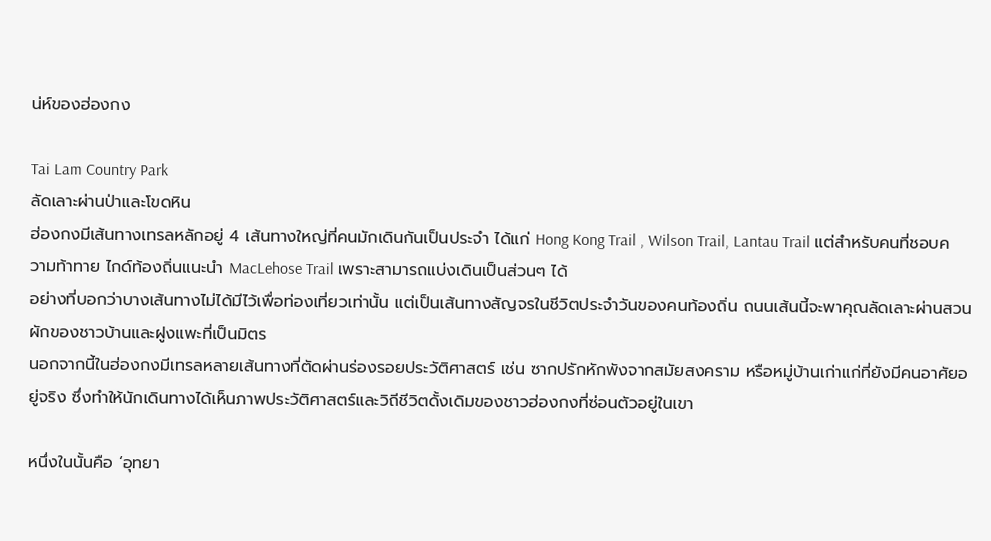น่ห์ของฮ่องกง

Tai Lam Country Park
ลัดเลาะผ่านป่าและโขดหิน
ฮ่องกงมีเส้นทางเทรลหลักอยู่ 4 เส้นทางใหญ่ที่คนมักเดินกันเป็นประจำ ได้แก่ Hong Kong Trail , Wilson Trail, Lantau Trail แต่สำหรับคนที่ชอบความท้าทาย ไกด์ท้องถิ่นแนะนำ MacLehose Trail เพราะสามารถแบ่งเดินเป็นส่วนๆ ได้
อย่างที่บอกว่าบางเส้นทางไม่ได้มีไว้เพื่อท่องเที่ยวเท่านั้น แต่เป็นเส้นทางสัญจรในชีวิตประจำวันของคนท้องถิ่น ถนนเส้นนี้จะพาคุณลัดเลาะผ่านสวนผักของชาวบ้านและฝูงแพะที่เป็นมิตร
นอกจากนี้ในฮ่องกงมีเทรลหลายเส้นทางที่ตัดผ่านร่องรอยประวัติศาสตร์ เช่น ซากปรักหักพังจากสมัยสงคราม หรือหมู่บ้านเก่าแก่ที่ยังมีคนอาศัยอยู่จริง ซึ่งทำให้นักเดินทางได้เห็นภาพประวัติศาสตร์และวิถีชีวิตดั้งเดิมของชาวฮ่องกงที่ซ่อนตัวอยู่ในเขา

หนึ่งในนั้นคือ ‘อุทยา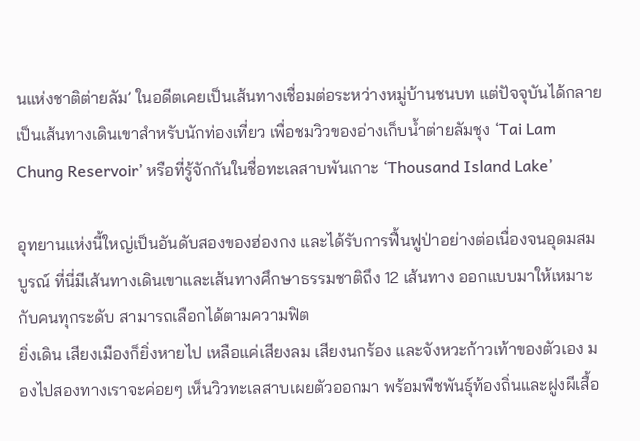นแห่งชาติต่ายลัม’ ในอดีตเคยเป็นเส้นทางเชื่อมต่อระหว่างหมู่บ้านชนบท แต่ปัจจุบันได้กลายเป็นเส้นทางเดินเขาสำหรับนักท่องเที่ยว เพื่อชมวิวของอ่างเก็บน้ำต่ายลัมชุง ‘Tai Lam Chung Reservoir’ หรือที่รู้จักกันในชื่อทะเลสาบพันเกาะ ‘Thousand Island Lake’

อุทยานแห่งนี้ใหญ่เป็นอันดับสองของฮ่องกง และได้รับการฟื้นฟูป่าอย่างต่อเนื่องจนอุดมสมบูรณ์ ที่นี่มีเส้นทางเดินเขาและเส้นทางศึกษาธรรมชาติถึง 12 เส้นทาง ออกแบบมาให้เหมาะกับคนทุกระดับ สามารถเลือกได้ตามความฟิต
ยิ่งเดิน เสียงเมืองก็ยิ่งหายไป เหลือแค่เสียงลม เสียงนกร้อง และจังหวะก้าวเท้าของตัวเอง มองไปสองทางเราจะค่อยๆ เห็นวิวทะเลสาบเผยตัวออกมา พร้อมพืชพันธุ์ท้องถิ่นและฝูงผีเสื้อ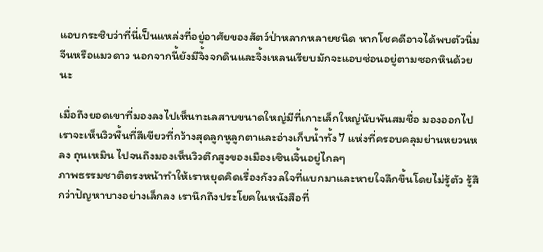แอบกระซิบว่าที่นี่เป็นแหล่งที่อยู่อาศัยของสัตว์ป่าหลากหลายชนิด หากโชคดีอาจได้พบตัวนิ่มจีนหรือแมวดาว นอกจากนี้ยังมีจิ้งจกดินและจิ้งเหลนเรียบมักจะแอบซ่อนอยู่ตามซอกหินด้วยนะ

เมื่อถึงยอดเขาที่มองลงไปเห็นทะเลสาบขนาดใหญ่มีที่เกาะเล็กใหญ่นับพันสมชื่อ มองออกไปเราจะเห็นวิวพื้นที่สีเขียวที่กว้างสุดลูกหูลูกตาและอ่างเก็บน้ำทั้ง 7 แห่งที่ครอบคลุมย่านหยวนหลง ถุนเหมิน ไปจนถึงมองเห็นวิวตึกสูงของเมืองเซินเจิ้นอยู่ไกลๆ
ภาพธรรมชาติตรงหน้าทำให้เราหยุดคิดเรื่องกังวลใจที่แบกมาและหายใจลึกขึ้นโดยไม่รู้ตัว รู้สึกว่าปัญหาบางอย่างเล็กลง เรานึกถึงประโยคในหนังสือที่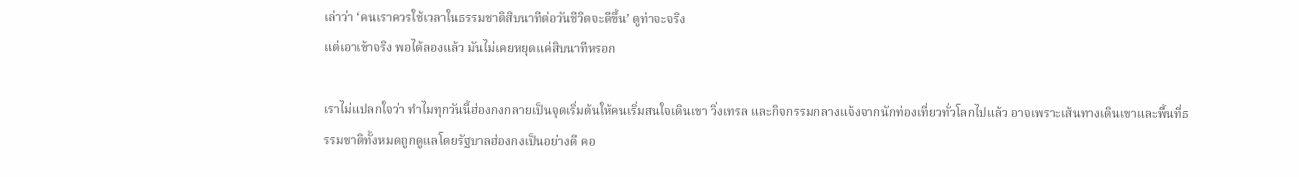เล่าว่า ‘คนเราควรใช้เวลาในธรรมชาติสิบนาทีต่อวันชีวิตจะดีขึ้น’ ดูท่าจะจริง
แต่เอาเข้าจริง พอได้ลองแล้ว มันไม่เคยหยุดแค่สิบนาทีหรอก

เราไม่แปลกใจว่า ทำไมทุกวันนี้ฮ่องกงกลายเป็นจุดเริ่มต้นให้คนเริ่มสนใจเดินเขา วิ่งเทรล และกิจกรรมกลางแจ้งจากนักท่องเที่ยวทั่วโลกไปแล้ว อาจเพราะเส้นทางเดินเขาและพื้นที่ธรรมชาติทั้งหมดถูกดูแลโดยรัฐบาลฮ่องกงเป็นอย่างดี คอ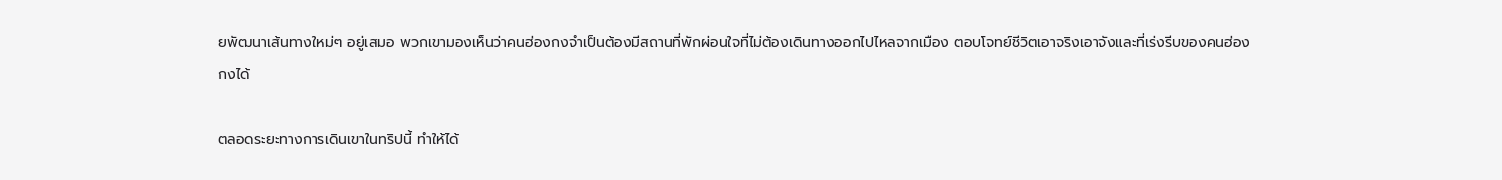ยพัฒนาเส้นทางใหม่ๆ อยู่เสมอ พวกเขามองเห็นว่าคนฮ่องกงจำเป็นต้องมีสถานที่พักผ่อนใจที่ไม่ต้องเดินทางออกไปไหลจากเมือง ตอบโจทย์ชีวิตเอาจริงเอาจังและที่เร่งรีบของคนฮ่องกงได้

ตลอดระยะทางการเดินเขาในทริปนี้ ทำให้ได้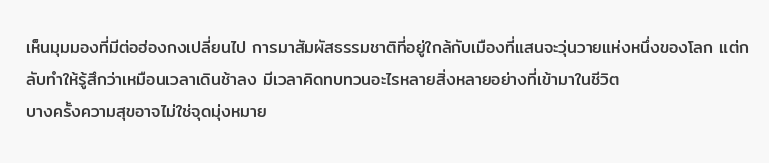เห็นมุมมองที่มีต่อฮ่องกงเปลี่ยนไป การมาสัมผัสธรรมชาติที่อยู่ใกล้กับเมืองที่แสนจะวุ่นวายแห่งหนึ่งของโลก แต่กลับทำให้รู้สึกว่าเหมือนเวลาเดินช้าลง มีเวลาคิดทบทวนอะไรหลายสิ่งหลายอย่างที่เข้ามาในชีวิต
บางครั้งความสุขอาจไม่ใช่จุดมุ่งหมาย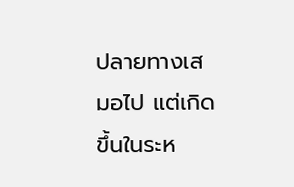ปลายทางเสมอไป แต่เกิดขึ้นในระห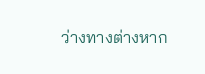ว่างทางต่างหาก